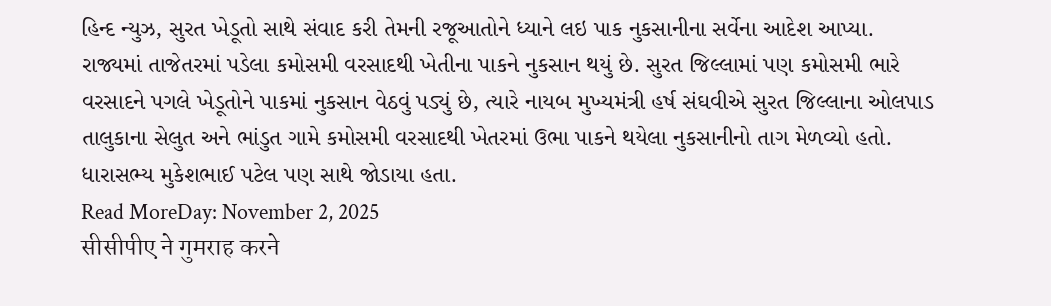હિન્દ ન્યુઝ, સુરત ખેડૂતો સાથે સંવાદ કરી તેમની રજૂઆતોને ધ્યાને લઇ પાક નુકસાનીના સર્વેના આદેશ આપ્યા. રાજ્યમાં તાજેતરમાં પડેલા કમોસમી વરસાદથી ખેતીના પાકને નુકસાન થયું છે. સુરત જિલ્લામાં પણ કમોસમી ભારે વરસાદને પગલે ખેડૂતોને પાકમાં નુકસાન વેઠવું પડ્યું છે, ત્યારે નાયબ મુખ્યમંત્રી હર્ષ સંઘવીએ સુરત જિલ્લાના ઓલપાડ તાલુકાના સેલુત અને ભાંડુત ગામે કમોસમી વરસાદથી ખેતરમાં ઉભા પાકને થયેલા નુકસાનીનો તાગ મેળવ્યો હતો. ધારાસભ્ય મુકેશભાઈ પટેલ પણ સાથે જોડાયા હતા.
Read MoreDay: November 2, 2025
सीसीपीए ने गुमराह करने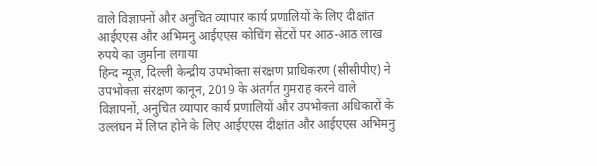वाले विज्ञापनों और अनुचित व्यापार कार्य प्रणालियों के लिए दीक्षांत आईएएस और अभिमनु आईएएस कोचिंग सेंटरों पर आठ-आठ लाख रुपये का जुर्माना लगाया
हिन्द न्यूज़, दिल्ली केन्द्रीय उपभोक्ता संरक्षण प्राधिकरण (सीसीपीए) ने उपभोक्ता संरक्षण कानून, 2019 के अंतर्गत गुमराह करने वाले विज्ञापनों, अनुचित व्यापार कार्य प्रणालियों और उपभोक्ता अधिकारों के उल्लंघन में लिप्त होने के लिए आईएएस दीक्षांत और आईएएस अभिमनु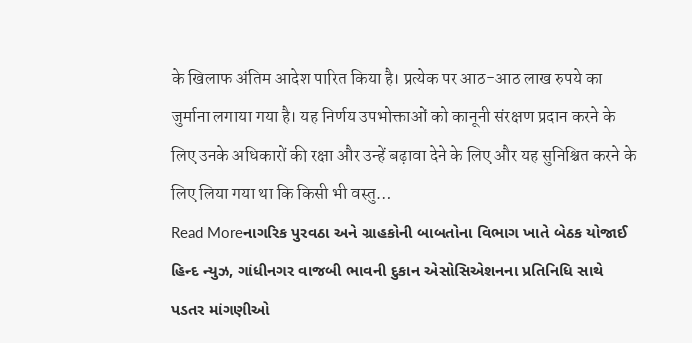के खिलाफ अंतिम आदेश पारित किया है। प्रत्येक पर आठ-आठ लाख रुपये का जुर्माना लगाया गया है। यह निर्णय उपभोक्ताओं को कानूनी संरक्षण प्रदान करने के लिए उनके अधिकारों की रक्षा और उन्हें बढ़ावा देने के लिए और यह सुनिश्चित करने के लिए लिया गया था कि किसी भी वस्तु…
Read Moreનાગરિક પુરવઠા અને ગ્રાહકોની બાબતોના વિભાગ ખાતે બેઠક યોજાઈ
હિન્દ ન્યુઝ, ગાંધીનગર વાજબી ભાવની દુકાન એસોસિએશનના પ્રતિનિધિ સાથે પડતર માંગણીઓ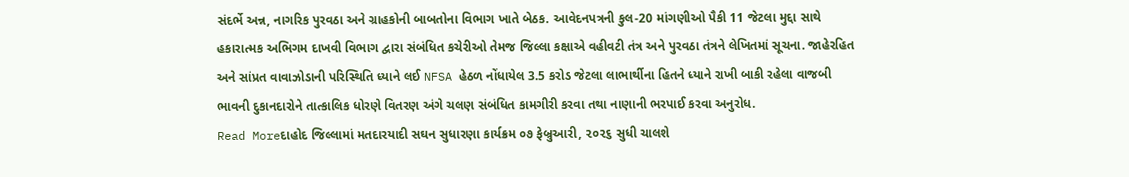સંદર્ભે અન્ન, નાગરિક પુરવઠા અને ગ્રાહકોની બાબતોના વિભાગ ખાતે બેઠક. આવેદનપત્રની કુલ-20 માંગણીઓ પૈકી 11 જેટલા મુદ્દા સાથે હકારાત્મક અભિગમ દાખવી વિભાગ દ્વારા સંબંધિત કચેરીઓ તેમજ જિલ્લા કક્ષાએ વહીવટી તંત્ર અને પુરવઠા તંત્રને લેખિતમાં સૂચના. જાહેરહિત અને સાંપ્રત વાવાઝોડાની પરિસ્થિતિ ધ્યાને લઈ NFSA હેઠળ નોંધાયેલ 3.5 કરોડ જેટલા લાભાર્થીના હિતને ધ્યાને રાખી બાકી રહેલા વાજબી ભાવની દુકાનદારોને તાત્કાલિક ધોરણે વિતરણ અંગે ચલણ સંબંધિત કામગીરી કરવા તથા નાણાની ભરપાઈ કરવા અનુરોધ.
Read Moreદાહોદ જિલ્લામાં મતદારયાદી સઘન સુધારણા કાર્યક્રમ ૦૭ ફેબ્રુઆરી, ૨૦૨૬ સુધી ચાલશે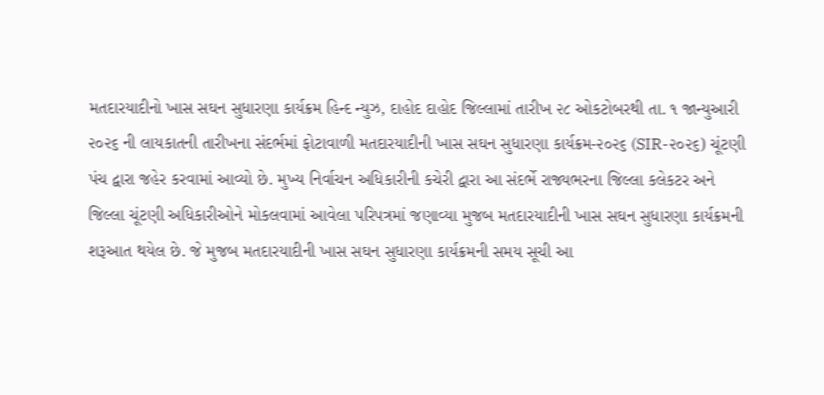મતદારયાદીનો ખાસ સઘન સુધારણા કાર્યક્રમ હિન્દ ન્યુઝ, દાહોદ દાહોદ જિલ્લામાં તારીખ ૨૮ ઓકટોબરથી તા. ૧ જાન્યુઆરી ૨૦૨૬ ની લાયકાતની તારીખના સંદર્ભમાં ફોટાવાળી મતદારયાદીની ખાસ સઘન સુધારણા કાર્યક્રમ-૨૦૨૬ (SIR-૨૦૨૬) ચૂંટણી પંચ દ્વારા જહેર કરવામાં આવ્યો છે. મુખ્ય નિર્વાચન અધિકારીની કચેરી દ્વારા આ સંદર્ભે રાજ્યભરના જિલ્લા કલેકટર અને જિલ્લા ચૂંટણી અધિકારીઓને મોકલવામાં આવેલા પરિપત્રમાં જણાવ્યા મુજબ મતદારયાદીની ખાસ સઘન સુધારણા કાર્યક્રમની શરૂઆત થયેલ છે. જે મુજબ મતદારયાદીની ખાસ સઘન સુધારણા કાર્યક્રમની સમય સૂચી આ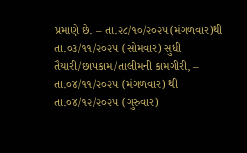પ્રમાણે છે. – તા.૨૮/૧૦/૨૦૨૫(મંગળવાર)થી તા.૦૩/૧૧/૨૦૨૫ (સોમવાર) સુધી તૈયારી/છાપકામ/તાલીમની કામગીરી, – તા.૦૪/૧૧/૨૦૨૫ (મંગળવાર) થી તા.૦૪/૧૨/૨૦૨૫ (ગુરુવાર)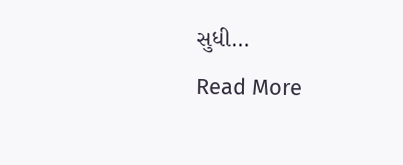સુધી…
Read More